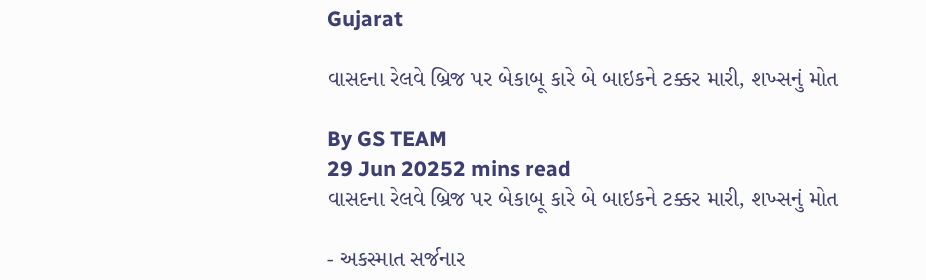Gujarat

વાસદના રેલવે બ્રિજ પર બેકાબૂ કારે બે બાઇકને ટક્કર મારી, શખ્સનું મોત

By GS TEAM
29 Jun 20252 mins read
વાસદના રેલવે બ્રિજ પર બેકાબૂ કારે બે બાઇકને ટક્કર મારી, શખ્સનું મોત

- અકસ્માત સર્જનાર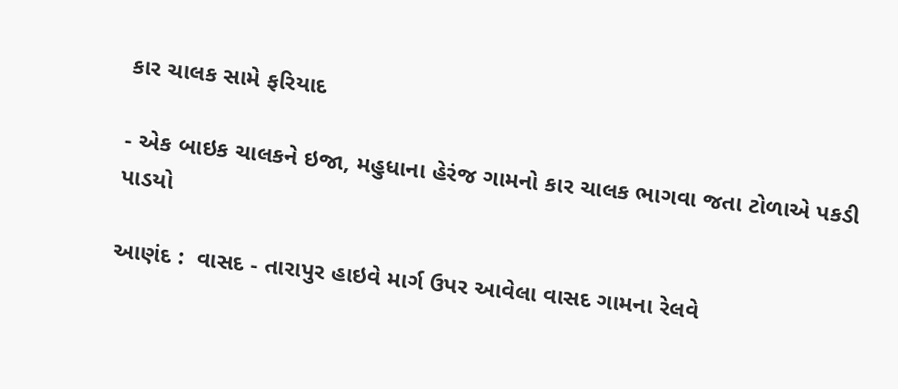કાર ચાલક સામે ફરિયાદ

- એક બાઇક ચાલકને ઇજા, મહુધાના હેરંજ ગામનો કાર ચાલક ભાગવા જતા ટોળાએ પકડી પાડયો

આણંદ :  વાસદ - તારાપુર હાઇવે માર્ગ ઉપર આવેલા વાસદ ગામના રેલવે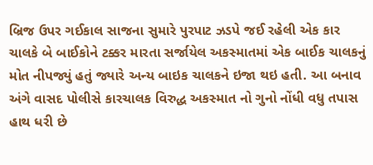બ્રિજ ઉપર ગઈકાલ સાજના સુમારે પુરપાટ ઝડપે જઈ રહેલી એક કાર ચાલકે બે બાઈકોને ટક્કર મારતા સર્જાયેલ અકસ્માતમાં એક બાઈક ચાલકનું મોત નીપજ્યું હતું જ્યારે અન્ય બાઇક ચાલકને ઇજા થઇ હતી. આ બનાવ અંગે વાસદ પોલીસે કારચાલક વિરુદ્ધ અકસ્માત નો ગુનો નોંધી વધુ તપાસ હાથ ધરી છે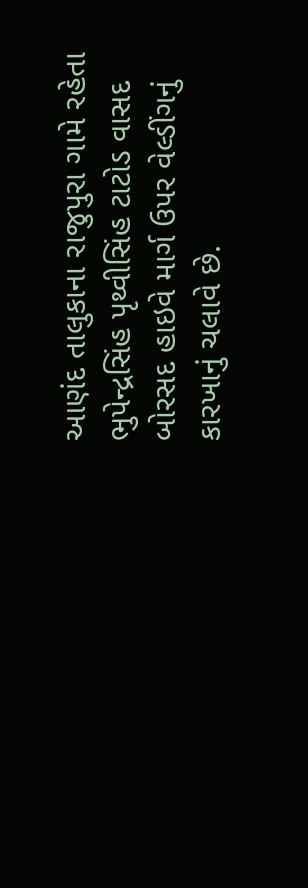આણંદ તાલુકાના રાજુપુરા ગામે રહેતા ભુપેન્દ્રસિંહ પૃથ્વીસિંહ ટાટોડ વાસદ બોરસદ હાઇવે માર્ગ ઉપર વેલ્ડીંગનું કારખાનું ચલાવે છે.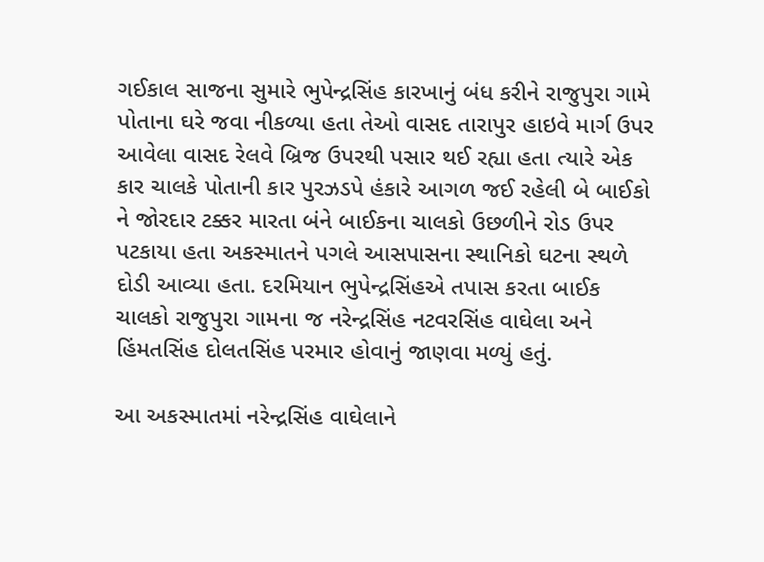ગઈકાલ સાજના સુમારે ભુપેન્દ્રસિંહ કારખાનું બંધ કરીને રાજુપુરા ગામે પોતાના ઘરે જવા નીકળ્યા હતા તેઓ વાસદ તારાપુર હાઇવે માર્ગ ઉપર આવેલા વાસદ રેલવે બ્રિજ ઉપરથી પસાર થઈ રહ્યા હતા ત્યારે એક કાર ચાલકે પોતાની કાર પુરઝડપે હંકારે આગળ જઈ રહેલી બે બાઈકો ને જોરદાર ટક્કર મારતા બંને બાઈકના ચાલકો ઉછળીને રોડ ઉપર પટકાયા હતા અકસ્માતને પગલે આસપાસના સ્થાનિકો ઘટના સ્થળે દોડી આવ્યા હતા. દરમિયાન ભુપેન્દ્રસિંહએ તપાસ કરતા બાઈક ચાલકો રાજુપુરા ગામના જ નરેન્દ્રસિંહ નટવરસિંહ વાઘેલા અને હિંમતસિંહ દોલતસિંહ પરમાર હોવાનું જાણવા મળ્યું હતું.

આ અકસ્માતમાં નરેન્દ્રસિંહ વાઘેલાને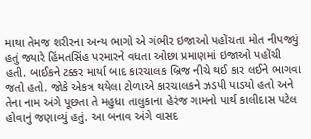માથા તેમજ શરીરના અન્ય ભાગો એ ગંભીર ઇજાઓ પહોંચતા મોત નીપજ્યું હતું જ્યારે હિંમતસિંહ પરમારને વધતા ઓછા પ્રમાણમાં ઇજાઓ પહોંચી હતી. બાઈકને ટક્કર માર્યા બાદ કારચાલક બ્રિજ નીચે થઈ કાર લઈને ભાગવા જતો હતો. જોકે એકત્ર થયેલા ટોળાએ કારચાલકને ઝડપી પાડયો હતો અને તેના નામ અંગે પૂછતા તે મહુધા તાલુકાના હેરંજ ગામનો પાર્થ કાલીદાસ પટેલ હોવાનું જણાવ્યું હતું. આ બનાવ અંગે વાસદ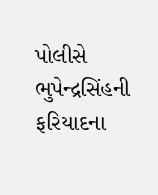પોલીસે ભુપેન્દ્રસિંહની ફરિયાદના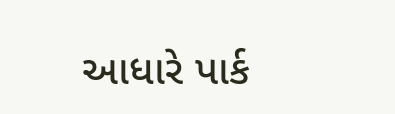આધારે પાર્ક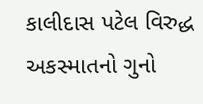કાલીદાસ પટેલ વિરુદ્ધ અકસ્માતનો ગુનો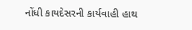નોંધી કાયદેસરની કાર્યવાહી હાથ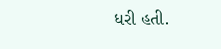ધરી હતી.